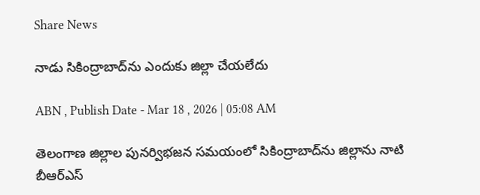Share News

నాడు సికింద్రాబాద్‌ను ఎందుకు జిల్లా చేయలేదు

ABN , Publish Date - Mar 18 , 2026 | 05:08 AM

తెలంగాణ జిల్లాల పునర్విభజన సమయంలో సికింద్రాబాద్‌ను జిల్లాను నాటి బీఆర్‌ఎస్‌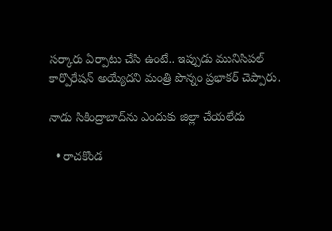సర్కారు ఏర్పాటు చేసి ఉంటే.. ఇప్పుడు మునిసిపల్‌ కార్పొరేషన్‌ అయ్యేదని మంత్రి పొన్నం ప్రభాకర్‌ చెప్పారు.

నాడు సికింద్రాబాద్‌ను ఎందుకు జిల్లా చేయలేదు

  • రాచకొండ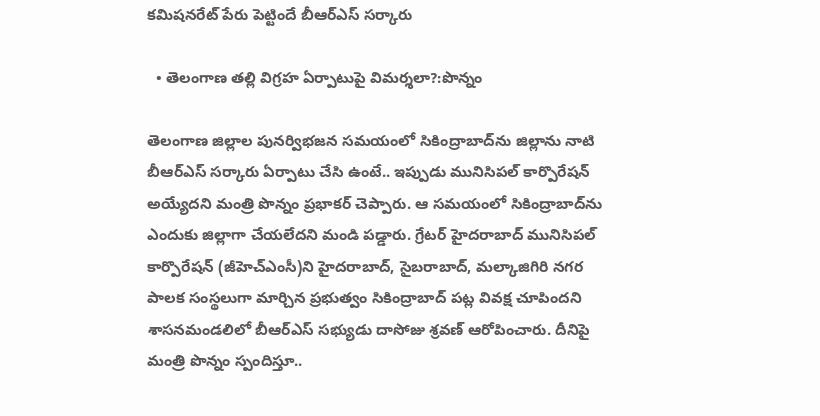కమిషనరేట్‌ పేరు పెట్టిందే బీఆర్‌ఎస్‌ సర్కారు

  • తెలంగాణ తల్లి విగ్రహ ఏర్పాటుపై విమర్శలా?:పొన్నం

తెలంగాణ జిల్లాల పునర్విభజన సమయంలో సికింద్రాబాద్‌ను జిల్లాను నాటి బీఆర్‌ఎస్‌ సర్కారు ఏర్పాటు చేసి ఉంటే.. ఇప్పుడు మునిసిపల్‌ కార్పొరేషన్‌ అయ్యేదని మంత్రి పొన్నం ప్రభాకర్‌ చెప్పారు. ఆ సమయంలో సికింద్రాబాద్‌ను ఎందుకు జిల్లాగా చేయలేదని మండి పడ్డారు. గ్రేటర్‌ హైదరాబాద్‌ మునిసిపల్‌ కార్పొరేషన్‌ (జీహెచ్‌ఎంసీ)ని హైదరాబాద్‌, సైబరాబాద్‌, మల్కాజిగిరి నగర పాలక సంస్థలుగా మార్చిన ప్రభుత్వం సికింద్రాబాద్‌ పట్ల వివక్ష చూపిందని శాసనమండలిలో బీఆర్‌ఎస్‌ సభ్యుడు దాసోజు శ్రవణ్‌ ఆరోపించారు. దీనిపై మంత్రి పొన్నం స్పందిస్తూ..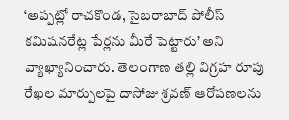‘అప్పట్లో రాచకొండ, సైబరాబాద్‌ పోలీస్‌ కమిషనరేట్ల పేర్లను మీరే పెట్టారు’ అని వ్యాఖ్యానించారు. తెలంగాణ తల్లి విగ్రహ రూపు రేఖల మార్పులపై దాసోజు శ్రవణ్‌ ఆరోపణలను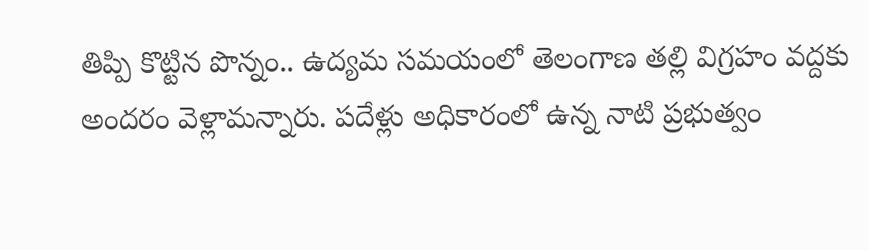తిప్పి కొట్టిన పొన్నం.. ఉద్యమ సమయంలో తెలంగాణ తల్లి విగ్రహం వద్దకు అందరం వెళ్లామన్నారు. పదేళ్లు అధికారంలో ఉన్న నాటి ప్రభుత్వం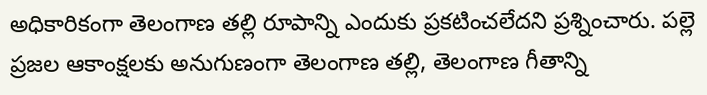అధికారికంగా తెలంగాణ తల్లి రూపాన్ని ఎందుకు ప్రకటించలేదని ప్రశ్నించారు. పల్లె ప్రజల ఆకాంక్షలకు అనుగుణంగా తెలంగాణ తల్లి, తెలంగాణ గీతాన్ని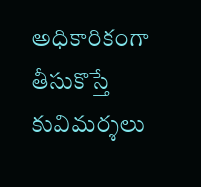అధికారికంగా తీసుకొస్తే కువిమర్శలు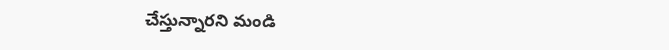చేస్తున్నారని మండి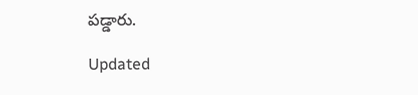పడ్డారు.

Updated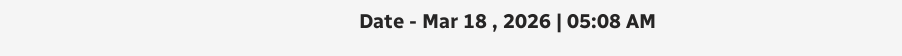Date - Mar 18 , 2026 | 05:08 AM